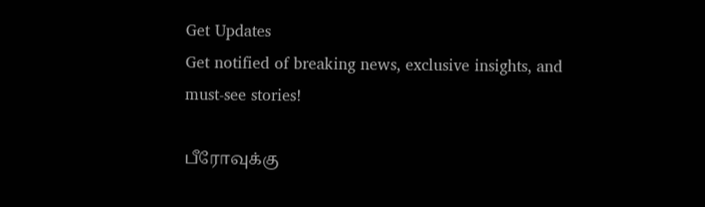Get Updates
Get notified of breaking news, exclusive insights, and must-see stories!

பீரோவுக்கு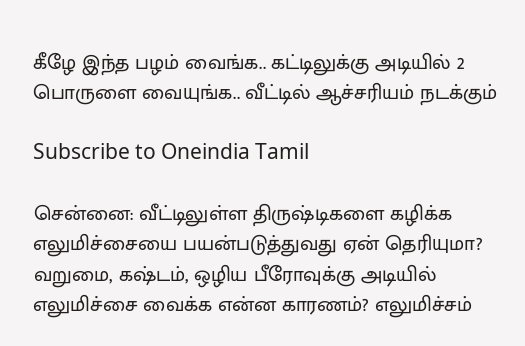கீழே இந்த பழம் வைங்க.. கட்டிலுக்கு அடியில் 2 பொருளை வையுங்க.. வீட்டில் ஆச்சரியம் நடக்கும்

Subscribe to Oneindia Tamil

சென்னை: வீட்டிலுள்ள திருஷ்டிகளை கழிக்க எலுமிச்சையை பயன்படுத்துவது ஏன் தெரியுமா? வறுமை, கஷ்டம், ஒழிய பீரோவுக்கு அடியில் எலுமிச்சை வைக்க என்ன காரணம்? எலுமிச்சம்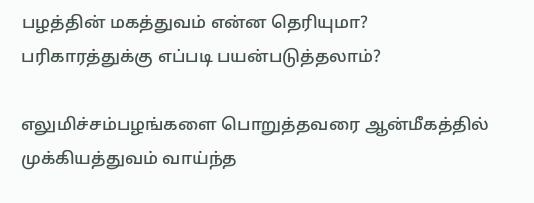பழத்தின் மகத்துவம் என்ன தெரியுமா? பரிகாரத்துக்கு எப்படி பயன்படுத்தலாம்?

எலுமிச்சம்பழங்களை பொறுத்தவரை ஆன்மீகத்தில் முக்கியத்துவம் வாய்ந்த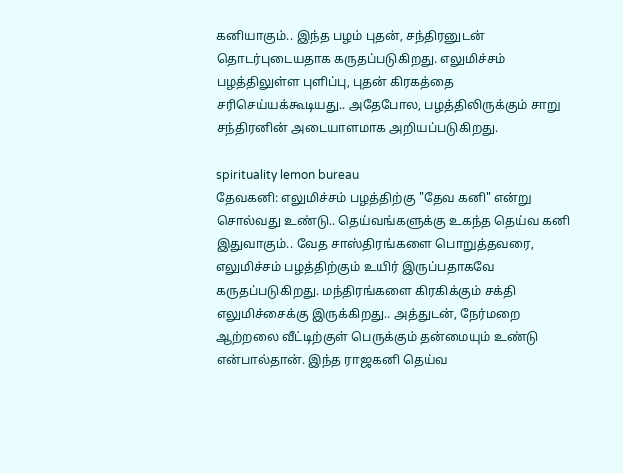கனியாகும்.. இந்த பழம் புதன், சந்திரனுடன் தொடர்புடையதாக கருதப்படுகிறது. எலுமிச்சம் பழத்திலுள்ள புளிப்பு, புதன் கிரகத்தை சரிசெய்யக்கூடியது.. அதேபோல, பழத்திலிருக்கும் சாறு சந்திரனின் அடையாளமாக அறியப்படுகிறது.

spirituality lemon bureau
தேவகனி: எலுமிச்சம் பழத்திற்கு "தேவ கனி" என்று சொல்வது உண்டு.. தெய்வங்களுக்கு உகந்த தெய்வ கனி இதுவாகும்.. வேத சாஸ்திரங்களை பொறுத்தவரை, எலுமிச்சம் பழத்திற்கும் உயிர் இருப்பதாகவே கருதப்படுகிறது. மந்திரங்களை கிரகிக்கும் சக்தி எலுமிச்சைக்கு இருக்கிறது.. அத்துடன், நேர்மறை ஆற்றலை வீட்டிற்குள் பெருக்கும் தன்மையும் உண்டு என்பால்தான். இந்த ராஜகனி தெய்வ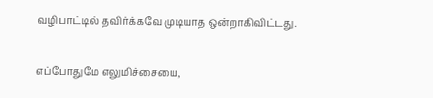வழிபாட்டில் தவிர்க்கவே முடியாத ஒன்றாகிவிட்டது.

எப்போதுமே எலுமிச்சையை,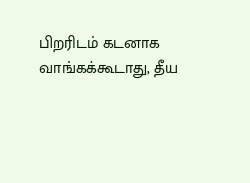பிறரிடம் கடனாக வாங்கக்கூடாது, தீய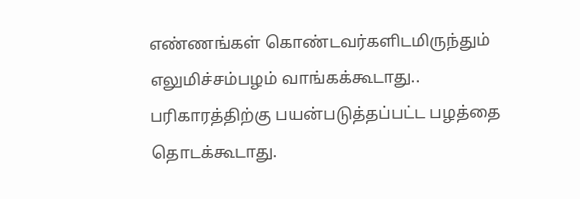எண்ணங்கள் கொண்டவர்களிடமிருந்தும் எலுமிச்சம்பழம் வாங்கக்கூடாது.. பரிகாரத்திற்கு பயன்படுத்தப்பட்ட பழத்தை தொடக்கூடாது.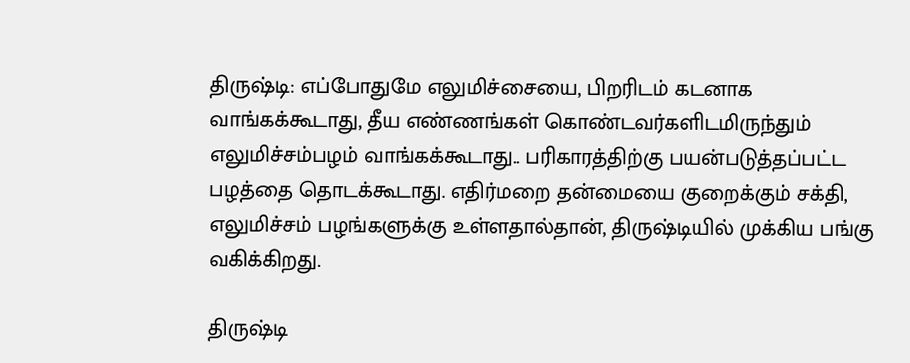திருஷ்டி: எப்போதுமே எலுமிச்சையை, பிறரிடம் கடனாக வாங்கக்கூடாது, தீய எண்ணங்கள் கொண்டவர்களிடமிருந்தும் எலுமிச்சம்பழம் வாங்கக்கூடாது.. பரிகாரத்திற்கு பயன்படுத்தப்பட்ட பழத்தை தொடக்கூடாது. எதிர்மறை தன்மையை குறைக்கும் சக்தி, எலுமிச்சம் பழங்களுக்கு உள்ளதால்தான், திருஷ்டியில் முக்கிய பங்கு வகிக்கிறது.

திருஷ்டி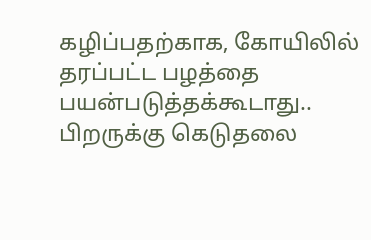கழிப்பதற்காக, கோயிலில் தரப்பட்ட பழத்தை பயன்படுத்தக்கூடாது.. பிறருக்கு கெடுதலை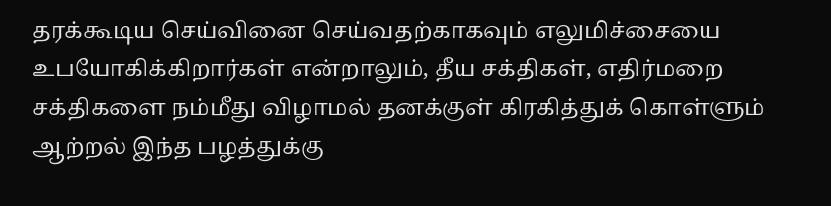தரக்கூடிய செய்வினை செய்வதற்காகவும் எலுமிச்சையை உபயோகிக்கிறார்கள் என்றாலும், தீய சக்திகள், எதிர்மறை சக்திகளை நம்மீது விழாமல் தனக்குள் கிரகித்துக் கொள்ளும் ஆற்றல் இந்த பழத்துக்கு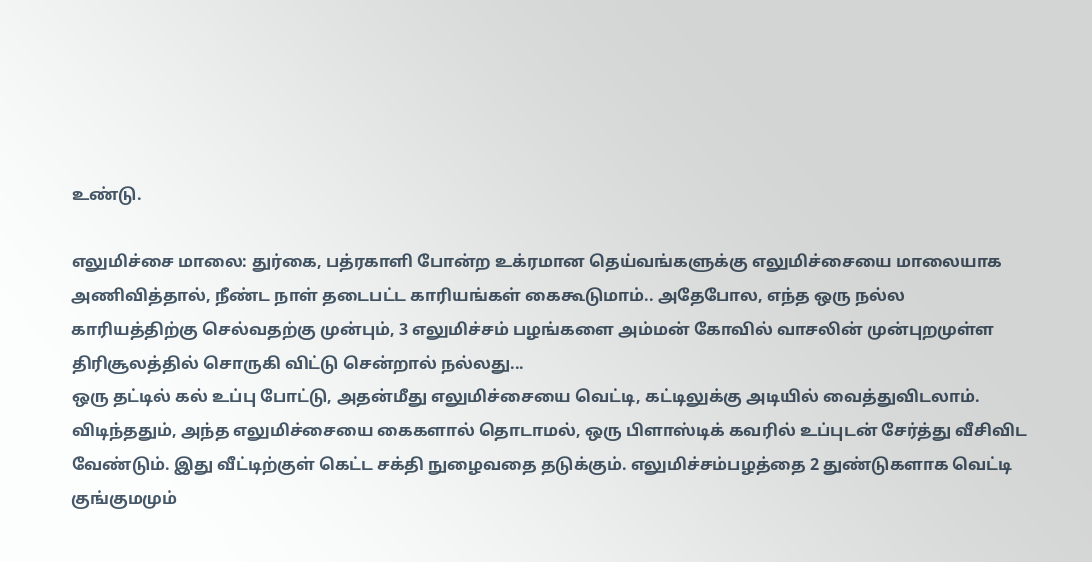உண்டு.

எலுமிச்சை மாலை: துர்கை, பத்ரகாளி போன்ற உக்ரமான தெய்வங்களுக்கு எலுமிச்சையை மாலையாக அணிவித்தால், நீண்ட நாள் தடைபட்ட காரியங்கள் கைகூடுமாம்.. அதேபோல, எந்த ஒரு நல்ல காரியத்திற்கு செல்வதற்கு முன்பும், 3 எலுமிச்சம் பழங்களை அம்மன் கோவில் வாசலின் முன்புறமுள்ள திரிசூலத்தில் சொருகி விட்டு சென்றால் நல்லது...
ஒரு தட்டில் கல் உப்பு போட்டு, அதன்மீது எலுமிச்சையை வெட்டி, கட்டிலுக்கு அடியில் வைத்துவிடலாம். விடிந்ததும், அந்த எலுமிச்சையை கைகளால் தொடாமல், ஒரு பிளாஸ்டிக் கவரில் உப்புடன் சேர்த்து வீசிவிட வேண்டும். இது வீட்டிற்குள் கெட்ட சக்தி நுழைவதை தடுக்கும். எலுமிச்சம்பழத்தை 2 துண்டுகளாக வெட்டி குங்குமமும்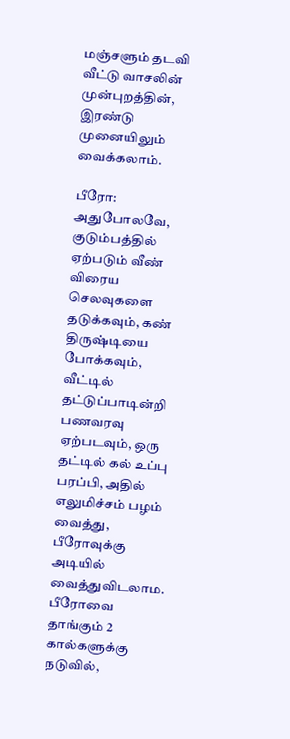மஞ்சளும் தடவி வீட்டு வாசலின் முன்புறத்தின், இரண்டு முனையிலும் வைக்கலாம்.

பீரோ: அதுபோலவே, குடும்பத்தில் ஏற்படும் வீண் விரைய செலவுகளை தடுக்கவும், கண் திருஷ்டியை போக்கவும், வீட்டில் தட்டுப்பாடின்றி பணவரவு ஏற்படவும், ஒரு தட்டில் கல் உப்பு பரப்பி, அதில் எலுமிச்சம் பழம் வைத்து, பீரோவுக்கு அடியில் வைத்துவிடலாம. பீரோவை தாங்கும் 2 கால்களுக்கு நடுவில்,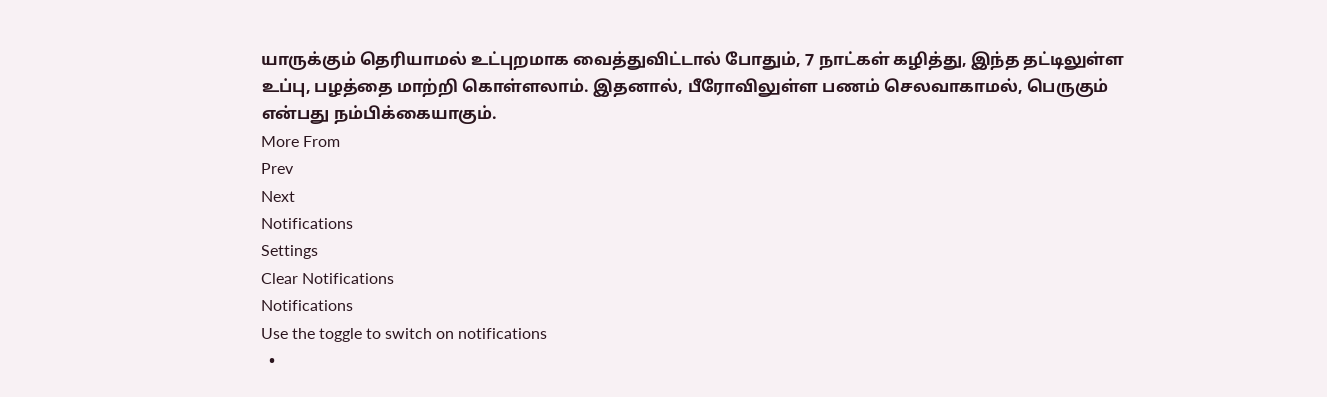யாருக்கும் தெரியாமல் உட்புறமாக வைத்துவிட்டால் போதும், 7 நாட்கள் கழித்து, இந்த தட்டிலுள்ள உப்பு, பழத்தை மாற்றி கொள்ளலாம். இதனால், பீரோவிலுள்ள பணம் செலவாகாமல், பெருகும் என்பது நம்பிக்கையாகும்.
More From
Prev
Next
Notifications
Settings
Clear Notifications
Notifications
Use the toggle to switch on notifications
  •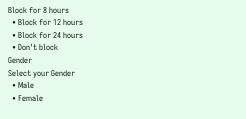Block for 8 hours
  • Block for 12 hours
  • Block for 24 hours
  • Don't block
Gender
Select your Gender
  • Male
  • Female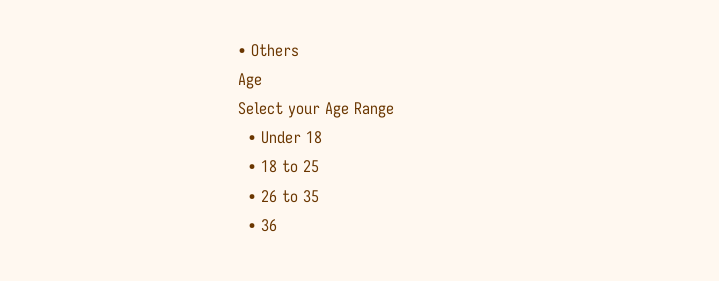• Others
Age
Select your Age Range
  • Under 18
  • 18 to 25
  • 26 to 35
  • 36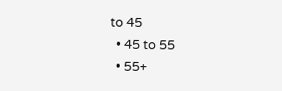to 45
  • 45 to 55
  • 55+